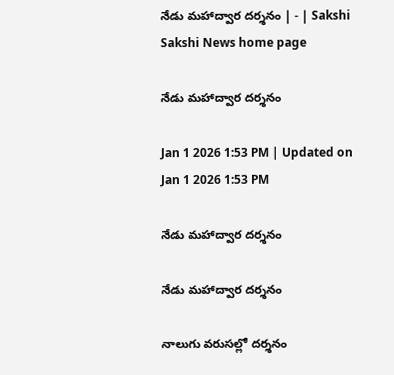నేడు మహాద్వార దర్శనం | - | Sakshi
Sakshi News home page

నేడు మహాద్వార దర్శనం

Jan 1 2026 1:53 PM | Updated on Jan 1 2026 1:53 PM

నేడు మహాద్వార దర్శనం

నేడు మహాద్వార దర్శనం

నాలుగు వరుసల్లో దర్శనం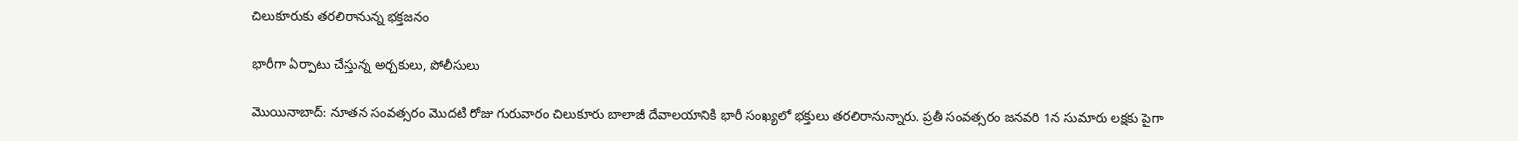చిలుకూరుకు తరలిరానున్న భక్తజనం

భారీగా ఏర్పాటు చేస్తున్న అర్చకులు, పోలీసులు

మొయినాబాద్‌: నూతన సంవత్సరం మొదటి రోజు గురువారం చిలుకూరు బాలాజీ దేవాలయానికి భారీ సంఖ్యలో భక్తులు తరలిరానున్నారు. ప్రతీ సంవత్సరం జనవరి 1న సుమారు లక్షకు పైగా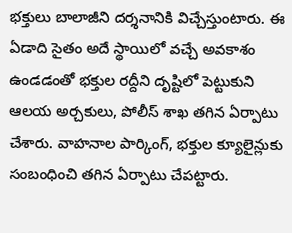భక్తులు బాలాజీని దర్శనానికి విచ్చేస్తుంటారు. ఈ ఏడాది సైతం అదే స్థాయిలో వచ్చే అవకాశం ఉండడంతో భక్తుల రద్దీని దృష్టిలో పెట్టుకుని ఆలయ అర్చకులు, పోలీస్‌ శాఖ తగిన ఏర్పాటు చేశారు. వాహనాల పార్కింగ్‌, భక్తుల క్యూలైన్లుకు సంబంధించి తగిన ఏర్పాటు చేపట్టారు.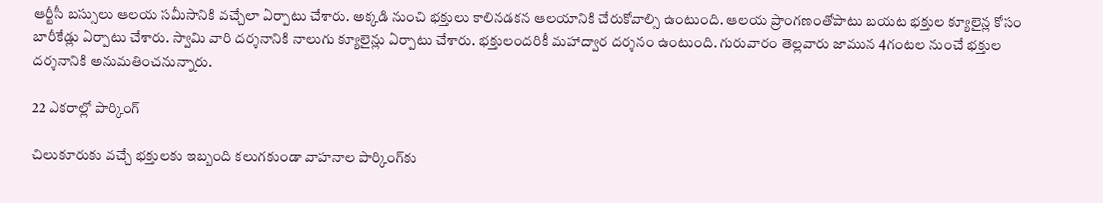ఆర్టీసీ బస్సులు ఆలయ సమీసానికి వచ్చేలా ఏర్పాటు చేశారు. అక్కడి నుంచి భక్తులు కాలినడకన ఆలయానికి చేరుకోవాల్సి ఉంటుంది. ఆలయ ప్రాంగణంతోపాటు బయట భక్తుల క్యూలైన్ల కోసం బారీకేడ్లు ఏర్పాటు చేశారు. స్వామి వారి దర్శనానికి నాలుగు క్యూలైన్లు ఏర్పాటు చేశారు. భక్తులందరికీ మహాద్వార దర్శనం ఉంటుంది. గురువారం తెల్లవారు జామున 4గంటల నుంచే భక్తుల దర్శనానికి అనుమతించనున్నారు.

22 ఎకరాల్లో పార్కింగ్‌

చిలుకూరుకు వచ్చే భక్తులకు ఇబ్బంది కలుగకుండా వాహనాల పార్కింగ్‌కు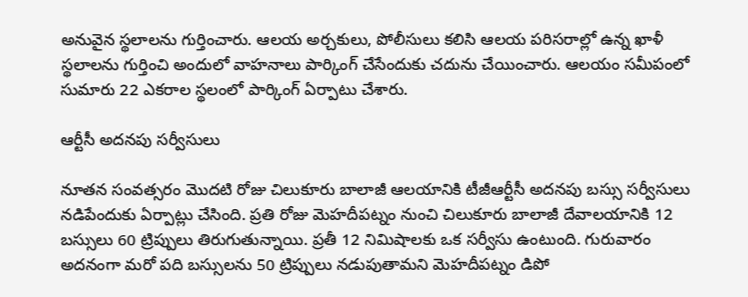అనువైన స్థలాలను గుర్తించారు. ఆలయ అర్చకులు, పోలీసులు కలిసి ఆలయ పరిసరాల్లో ఉన్న ఖాళీ స్థలాలను గుర్తించి అందులో వాహనాలు పార్కింగ్‌ చేసేందుకు చదును చేయించారు. ఆలయం సమీపంలో సుమారు 22 ఎకరాల స్థలంలో పార్కింగ్‌ ఏర్పాటు చేశారు.

ఆర్టీసీ అదనపు సర్వీసులు

నూతన సంవత్సరం మొదటి రోజు చిలుకూరు బాలాజీ ఆలయానికి టీజీఆర్టీసీ అదనపు బస్సు సర్వీసులు నడిపేందుకు ఏర్పాట్లు చేసింది. ప్రతి రోజు మెహదీపట్నం నుంచి చిలుకూరు బాలాజీ దేవాలయానికి 12 బస్సులు 60 ట్రిప్పులు తిరుగుతున్నాయి. ప్రతీ 12 నిమిషాలకు ఒక సర్వీసు ఉంటుంది. గురువారం అదనంగా మరో పది బస్సులను 50 ట్రిప్పులు నడుపుతామని మెహదీపట్నం డిపో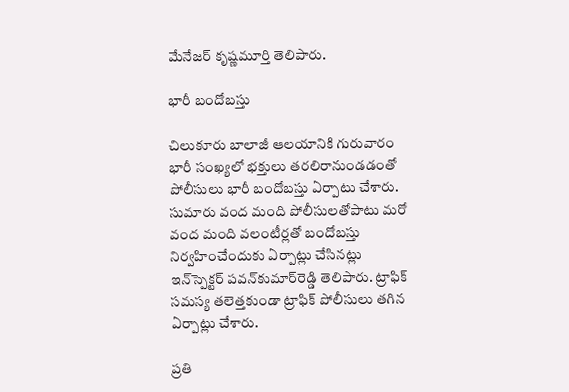మేనేజర్‌ కృష్ణమూర్తి తెలిపారు.

భారీ బందోబస్తు

చిలుకూరు బాలాజీ ఆలయానికి గురువారం భారీ సంఖ్యలో భక్తులు తరలిరానుండడంతో పోలీసులు భారీ బందోబస్తు ఏర్పాటు చేశారు. సుమారు వంద మంది పోలీసులతోపాటు మరో వంద మంది వలంటీర్లతో బందోబస్తు నిర్వహించేందుకు ఏర్పాట్లు చేసినట్లు ఇన్‌స్పెక్టర్‌ పవన్‌కుమార్‌రెడ్డి తెలిపారు. ట్రాఫిక్‌ సమస్య తలెత్తకుండా ట్రాఫిక్‌ పోలీసులు తగిన ఏర్పాట్లు చేశారు.

ప్రతి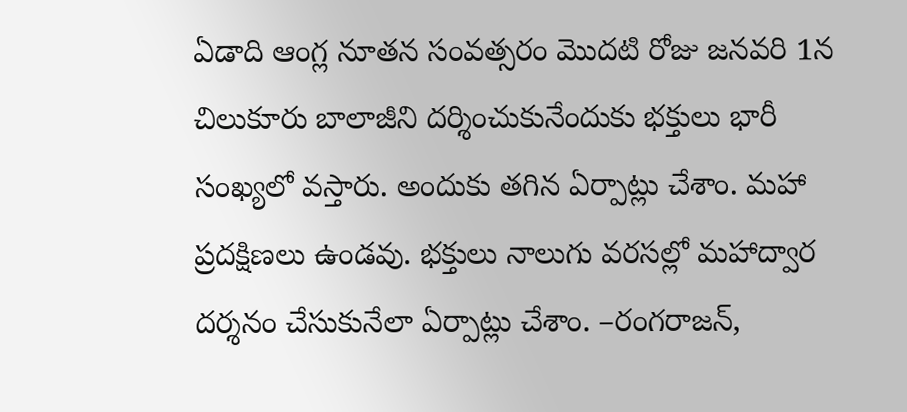ఏడాది ఆంగ్ల నూతన సంవత్సరం మొదటి రోజు జనవరి 1న చిలుకూరు బాలాజీని దర్శించుకునేందుకు భక్తులు భారీ సంఖ్యలో వస్తారు. అందుకు తగిన ఏర్పాట్లు చేశాం. మహా ప్రదక్షిణలు ఉండవు. భక్తులు నాలుగు వరసల్లో మహాద్వార దర్శనం చేసుకునేలా ఏర్పాట్లు చేశాం. –రంగరాజన్‌,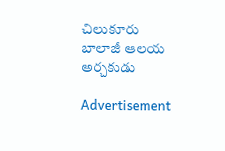చిలుకూరు బాలాజీ ఆలయ అర్చకుడు

Advertisement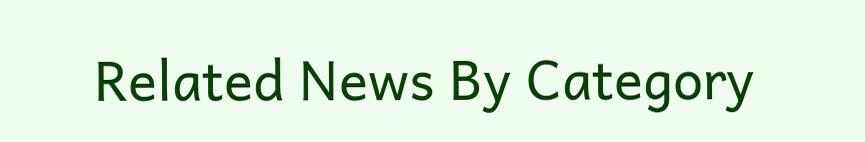Related News By Category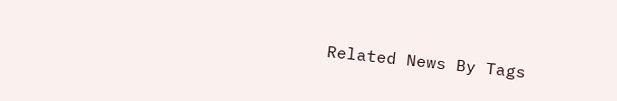Related News By Tags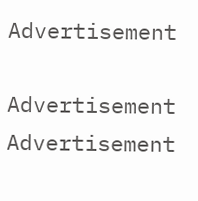Advertisement

Advertisement
Advertisement